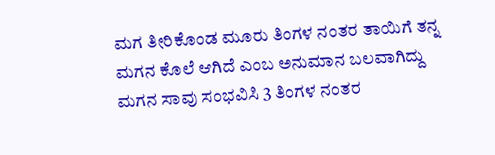ಮಗ ತೀರಿಕೊಂಡ ಮೂರು ತಿಂಗಳ ನಂತರ ತಾಯಿಗೆ ತನ್ನ ಮಗನ ಕೊಲೆ ಆಗಿದೆ ಎಂಬ ಅನುಮಾನ ಬಲವಾಗಿದ್ದು  ಮಗನ ಸಾವು ಸಂಭವಿಸಿ 3 ತಿಂಗಳ ನಂತರ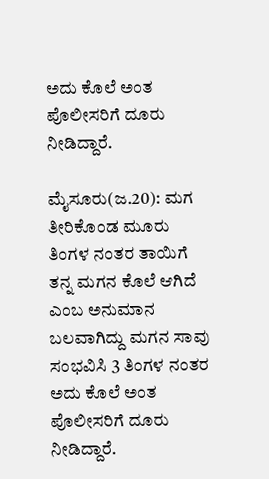ಅದು ಕೊಲೆ ಅಂತ ಪೊಲೀಸರಿಗೆ ದೂರು ನೀಡಿದ್ದಾರೆ.

ಮೈಸೂರು(ಜ.20): ಮಗ ತೀರಿಕೊಂಡ ಮೂರು ತಿಂಗಳ ನಂತರ ತಾಯಿಗೆ ತನ್ನ ಮಗನ ಕೊಲೆ ಆಗಿದೆ ಎಂಬ ಅನುಮಾನ ಬಲವಾಗಿದ್ದು ಮಗನ ಸಾವು ಸಂಭವಿಸಿ 3 ತಿಂಗಳ ನಂತರ ಅದು ಕೊಲೆ ಅಂತ ಪೊಲೀಸರಿಗೆ ದೂರು ನೀಡಿದ್ದಾರೆ.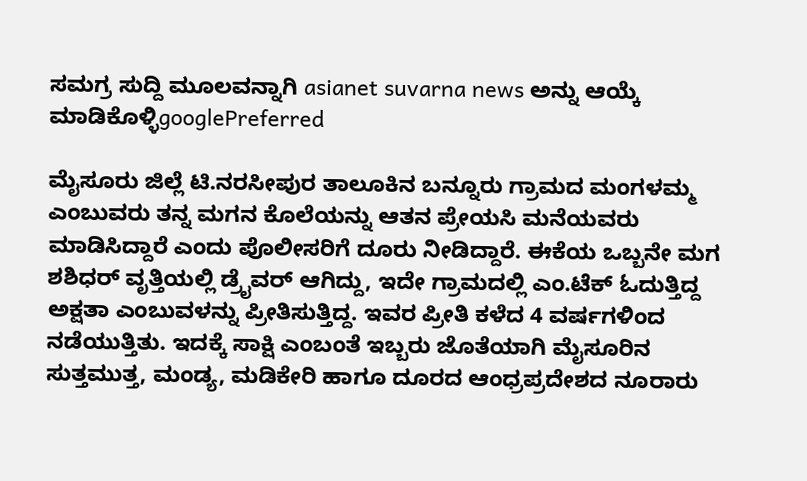ಸಮಗ್ರ ಸುದ್ದಿ ಮೂಲವನ್ನಾಗಿ asianet suvarna news ಅನ್ನು ಆಯ್ಕೆ ಮಾಡಿಕೊಳ್ಳಿgooglePreferred

ಮೈಸೂರು ಜಿಲ್ಲೆ ಟಿ.ನರಸೀಪುರ ತಾಲೂಕಿನ ಬನ್ನೂರು ಗ್ರಾಮದ ಮಂಗಳಮ್ಮ ಎಂಬುವರು ತನ್ನ ಮಗನ ಕೊಲೆಯನ್ನು ಆತನ ಪ್ರೇಯಸಿ ಮನೆಯವರು ಮಾಡಿಸಿದ್ದಾರೆ ಎಂದು ಪೊಲೀಸರಿಗೆ ದೂರು ನೀಡಿದ್ದಾರೆ. ಈಕೆಯ ಒಬ್ಬನೇ ಮಗ ಶಶಿಧರ್ ವೃತ್ತಿಯಲ್ಲಿ ಡ್ರೈವರ್ ಆಗಿದ್ದು, ಇದೇ ಗ್ರಾಮದಲ್ಲಿ ಎಂ.ಟೆಕ್ ಓದುತ್ತಿದ್ದ ಅಕ್ಷತಾ ಎಂಬುವಳನ್ನು ಪ್ರೀತಿಸುತ್ತಿದ್ದ. ಇವರ ಪ್ರೀತಿ ಕಳೆದ 4 ವರ್ಷಗಳಿಂದ ನಡೆಯುತ್ತಿತು. ಇದಕ್ಕೆ ಸಾಕ್ಷಿ ಎಂಬಂತೆ ಇಬ್ಬರು ಜೊತೆಯಾಗಿ ಮೈಸೂರಿನ ಸುತ್ತಮುತ್ತ, ಮಂಡ್ಯ, ಮಡಿಕೇರಿ ಹಾಗೂ ದೂರದ ಆಂಧ್ರಪ್ರದೇಶದ ನೂರಾರು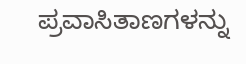ಪ್ರವಾಸಿತಾಣಗಳನ್ನು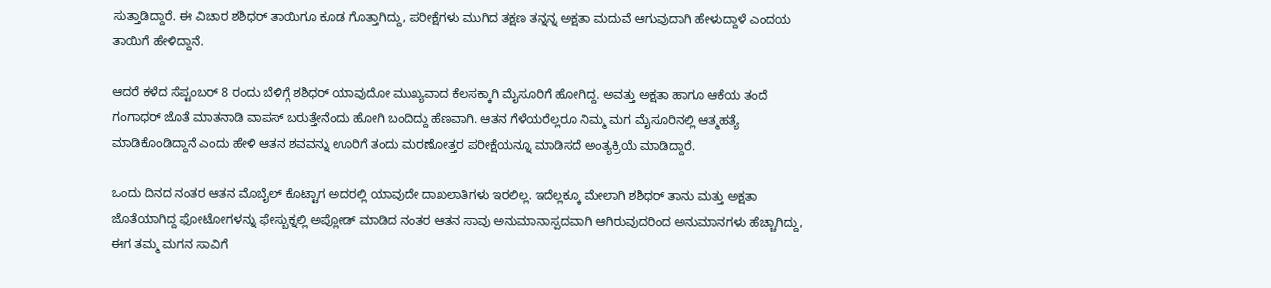ಸುತ್ತಾಡಿದ್ದಾರೆ. ಈ ವಿಚಾರ ಶಶಿಧರ್ ತಾಯಿಗೂ ಕೂಡ ಗೊತ್ತಾಗಿದ್ದು, ಪರೀಕ್ಷೆಗಳು ಮುಗಿದ ತಕ್ಷಣ ತನ್ನನ್ನ ಅಕ್ಷತಾ ಮದುವೆ ಆಗುವುದಾಗಿ ಹೇಳುದ್ದಾಳೆ ಎಂದಯ ತಾಯಿಗೆ ಹೇಳಿದ್ದಾನೆ.

ಆದರೆ ಕಳೆದ ಸೆಪ್ಟಂಬರ್ 8 ರಂದು ಬೆಳಿಗ್ಗೆ ಶಶಿಧರ್ ಯಾವುದೋ ಮುಖ್ಯವಾದ ಕೆಲಸಕ್ಕಾಗಿ ಮೈಸೂರಿಗೆ ಹೋಗಿದ್ದ. ಅವತ್ತು ಅಕ್ಷತಾ ಹಾಗೂ ಆಕೆಯ ತಂದೆ ಗಂಗಾಧರ್ ಜೊತೆ ಮಾತನಾಡಿ ವಾಪಸ್ ಬರುತ್ತೇನೆಂದು ಹೋಗಿ ಬಂದಿದ್ದು ಹೆಣವಾಗಿ. ಆತನ ಗೆಳೆಯರೆಲ್ಲರೂ ನಿಮ್ಮ ಮಗ ಮೈಸೂರಿನಲ್ಲಿ ಆತ್ಮಹತ್ಯೆ ಮಾಡಿಕೊಂಡಿದ್ದಾನೆ ಎಂದು ಹೇಳಿ ಆತನ ಶವವನ್ನು ಊರಿಗೆ ತಂದು ಮರಣೋತ್ತರ ಪರೀಕ್ಷೆಯನ್ನೂ ಮಾಡಿಸದೆ ಅಂತ್ಯಕ್ರಿಯೆ ಮಾಡಿದ್ದಾರೆ.

ಒಂದು ದಿನದ ನಂತರ ಆತನ ಮೊಬೈಲ್ ಕೊಟ್ಟಾಗ ಅದರಲ್ಲಿ ಯಾವುದೇ ದಾಖಲಾತಿಗಳು ಇರಲಿಲ್ಲ. ಇದೆಲ್ಲಕ್ಕೂ ಮೇಲಾಗಿ ಶಶಿಧರ್ ತಾನು ಮತ್ತು ಅಕ್ಷತಾ ಜೊತೆಯಾಗಿದ್ದ ಫೋಟೋಗಳನ್ನು ಫೇಸ್ಬುಕ್ನಲ್ಲಿ ಅಪ್ಲೋಡ್ ಮಾಡಿದ ನಂತರ ಆತನ ಸಾವು ಅನುಮಾನಾಸ್ಪದವಾಗಿ ಆಗಿರುವುದರಿಂದ ಅನುಮಾನಗಳು ಹೆಚ್ಚಾಗಿದ್ದು, ಈಗ ತಮ್ಮ ಮಗನ ಸಾವಿಗೆ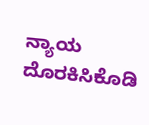ನ್ಯಾಯ ದೊರಕಿಸಿಕೊಡಿ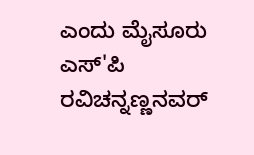ಎಂದು ಮೈಸೂರು ಎಸ್'ಪಿ ರವಿಚನ್ನಣ್ಣನವರ್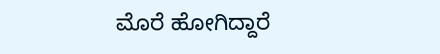ಮೊರೆ ಹೋಗಿದ್ದಾರೆ